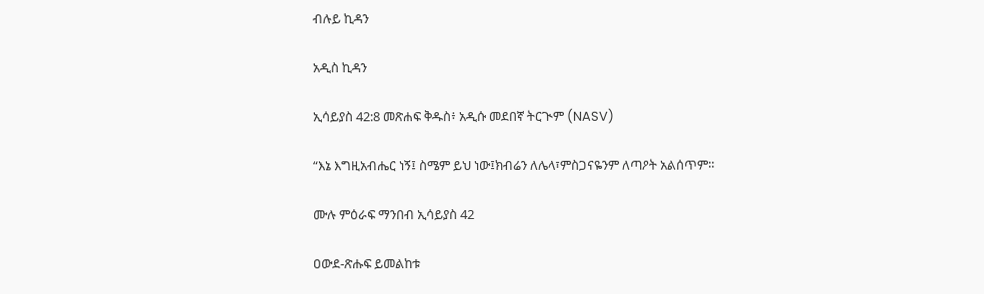ብሉይ ኪዳን

አዲስ ኪዳን

ኢሳይያስ 42:8 መጽሐፍ ቅዱስ፥ አዲሱ መደበኛ ትርጒም (NASV)

“እኔ እግዚአብሔር ነኝ፤ ስሜም ይህ ነው፤ክብሬን ለሌላ፣ምስጋናዬንም ለጣዖት አልሰጥም።

ሙሉ ምዕራፍ ማንበብ ኢሳይያስ 42

ዐውደ-ጽሑፍ ይመልከቱ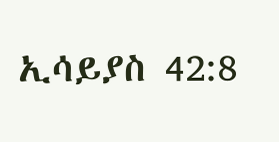ኢሳይያስ 42:8